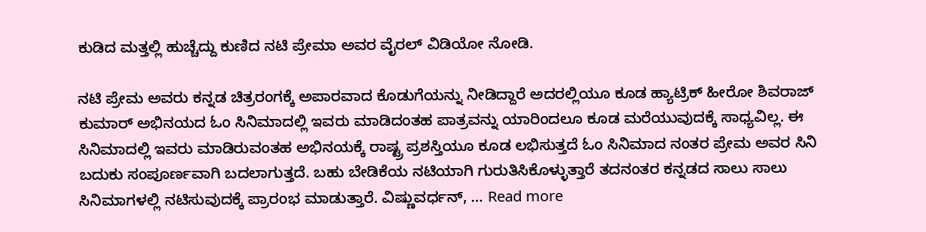ಕುಡಿದ ಮತ್ತಲ್ಲಿ ಹುಚ್ಚೆದ್ದು ಕುಣಿದ ನಟಿ ಪ್ರೇಮಾ ಅವರ ವೈರಲ್ ವಿಡಿಯೋ ನೋಡಿ.

ನಟಿ ಪ್ರೇಮ ಅವರು ಕನ್ನಡ ಚಿತ್ರರಂಗಕ್ಕೆ ಅಪಾರವಾದ ಕೊಡುಗೆಯನ್ನು ನೀಡಿದ್ದಾರೆ ಅದರಲ್ಲಿಯೂ ಕೂಡ ಹ್ಯಾಟ್ರಿಕ್ ಹೀರೋ ಶಿವರಾಜ್ ಕುಮಾರ್ ಅಭಿನಯದ ಓಂ ಸಿನಿಮಾದಲ್ಲಿ ಇವರು ಮಾಡಿದಂತಹ ಪಾತ್ರವನ್ನು ಯಾರಿಂದಲೂ ಕೂಡ ಮರೆಯುವುದಕ್ಕೆ ಸಾಧ್ಯವಿಲ್ಲ. ಈ ಸಿನಿಮಾದಲ್ಲಿ ಇವರು ಮಾಡಿರುವಂತಹ ಅಭಿನಯಕ್ಕೆ ರಾಷ್ಟ್ರ ಪ್ರಶಸ್ತಿಯೂ ಕೂಡ ಲಭಿಸುತ್ತದೆ ಓಂ ಸಿನಿಮಾದ ನಂತರ ಪ್ರೇಮ ಅವರ ಸಿನಿ ಬದುಕು ಸಂಪೂರ್ಣವಾಗಿ ಬದಲಾಗುತ್ತದೆ. ಬಹು ಬೇಡಿಕೆಯ ನಟಿಯಾಗಿ ಗುರುತಿಸಿಕೊಳ್ಳುತ್ತಾರೆ ತದನಂತರ ಕನ್ನಡದ ಸಾಲು ಸಾಲು ಸಿನಿಮಾಗಳಲ್ಲಿ ನಟಿಸುವುದಕ್ಕೆ ಪ್ರಾರಂಭ ಮಾಡುತ್ತಾರೆ. ವಿಷ್ಣುವರ್ಧನ್, … Read more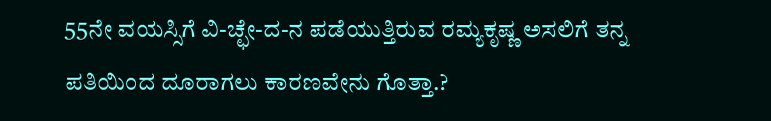55ನೇ ವಯಸ್ಸಿಗೆ ವಿ-ಚ್ಛೇ-ದ-ನ ಪಡೆಯುತ್ತಿರುವ ರಮ್ಯಕೃಷ್ಣ ಅಸಲಿಗೆ ತನ್ನ ಪತಿಯಿಂದ ದೂರಾಗಲು ಕಾರಣವೇನು ಗೊತ್ತಾ.?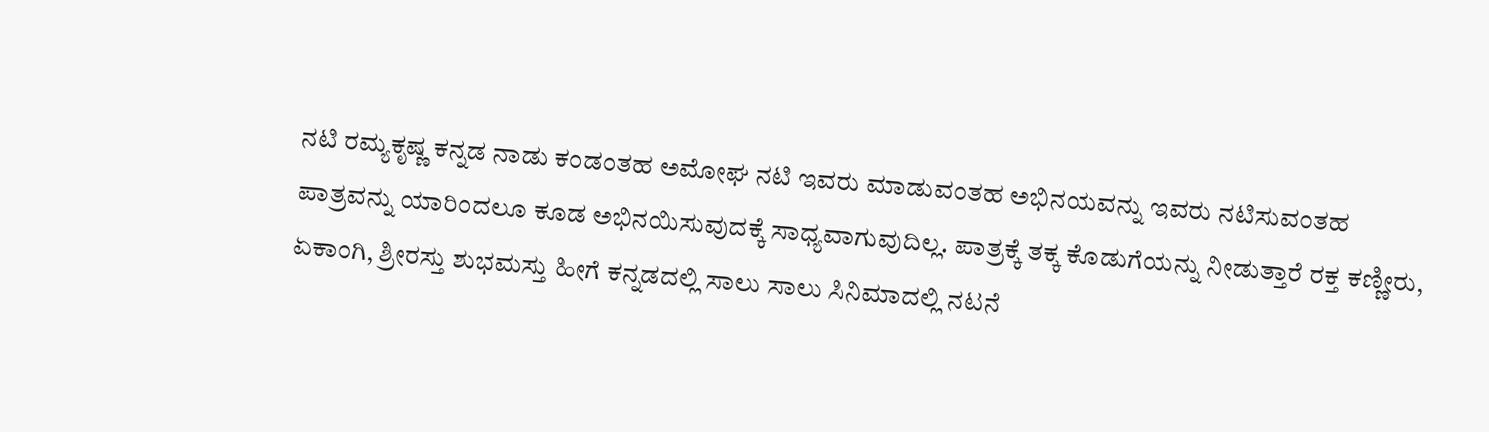ನಟಿ ರಮ್ಯಕೃಷ್ಣ ಕನ್ನಡ ನಾಡು ಕಂಡಂತಹ ಅಮೋಘ ನಟಿ ಇವರು ಮಾಡುವಂತಹ ಅಭಿನಯವನ್ನು ಇವರು ನಟಿಸುವಂತಹ ಪಾತ್ರವನ್ನು ಯಾರಿಂದಲೂ ಕೂಡ ಅಭಿನಯಿಸುವುದಕ್ಕೆ ಸಾಧ್ಯವಾಗುವುದಿಲ್ಲ. ಪಾತ್ರಕ್ಕೆ ತಕ್ಕ ಕೊಡುಗೆಯನ್ನು ನೀಡುತ್ತಾರೆ ರಕ್ತ ಕಣ್ಣೀರು, ಏಕಾಂಗಿ, ಶ್ರೀರಸ್ತು ಶುಭಮಸ್ತು ಹೀಗೆ ಕನ್ನಡದಲ್ಲಿ ಸಾಲು ಸಾಲು ಸಿನಿಮಾದಲ್ಲಿ ನಟನೆ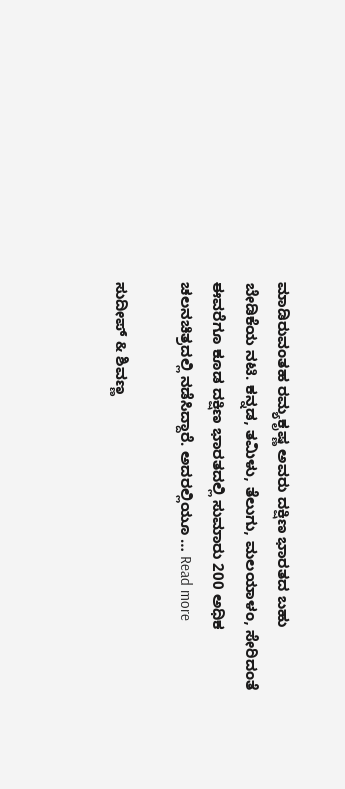ಮಾಡಿರುವಂತಹ ರಮ್ಯಕೃಷ್ಣ ಅವರು ದಕ್ಷಿಣ ಭಾರತದ ಬಹು ಬೇಡಿಕೆಯ ನಟಿ. ಕನ್ನಡ, ತಮಿಳು, ತೆಲುಗು, ಮಲಯಾಳಂ, ಸೇರಿದಂತೆ ಈವರೆಗೂ ಕೂಡ ದಕ್ಷಿಣ ಭಾರತದಲ್ಲಿ ಸುಮಾರು 200 ಅಧಿಕ ಚಲನಚಿತ್ರದಲ್ಲಿ ನಡೆಸಿದ್ದಾರೆ. ಅದರಲ್ಲಿಯೂ … Read more

ಸುದೀಪ್ & ಶಿವಣ್ಣ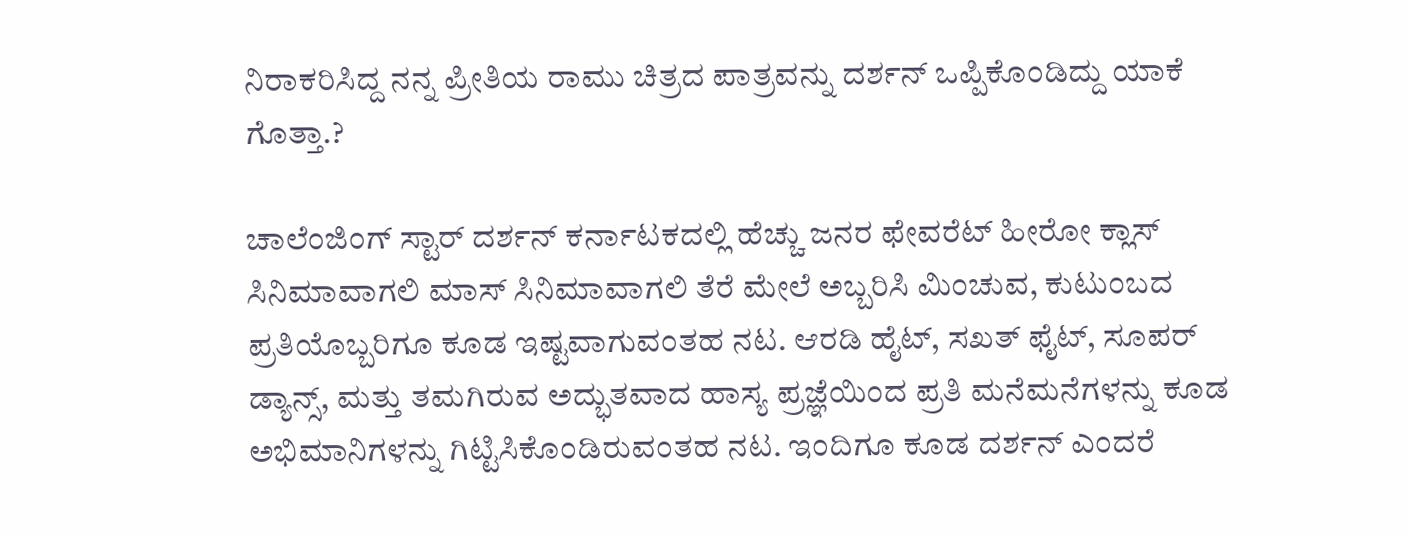ನಿರಾಕರಿಸಿದ್ದ ನನ್ನ ಪ್ರೀತಿಯ ರಾಮು ಚಿತ್ರದ ಪಾತ್ರವನ್ನು ದರ್ಶನ್ ಒಪ್ಪಿಕೊಂಡಿದ್ದು ಯಾಕೆ ಗೊತ್ತಾ.?

ಚಾಲೆಂಜಿಂಗ್ ಸ್ಟಾರ್ ದರ್ಶನ್ ಕರ್ನಾಟಕದಲ್ಲಿ ಹೆಚ್ಚು ಜನರ ಫೇವರೆಟ್ ಹೀರೋ ಕ್ಲಾಸ್ ಸಿನಿಮಾವಾಗಲಿ ಮಾಸ್ ಸಿನಿಮಾವಾಗಲಿ ತೆರೆ ಮೇಲೆ ಅಬ್ಬರಿಸಿ ಮಿಂಚುವ, ಕುಟುಂಬದ ಪ್ರತಿಯೊಬ್ಬರಿಗೂ ಕೂಡ ಇಷ್ಟವಾಗುವಂತಹ ನಟ. ಆರಡಿ ಹೈಟ್, ಸಖತ್ ಫೈಟ್, ಸೂಪರ್ ಡ್ಯಾನ್ಸ್, ಮತ್ತು ತಮಗಿರುವ ಅದ್ಭುತವಾದ ಹಾಸ್ಯ ಪ್ರಜ್ಞೆಯಿಂದ ಪ್ರತಿ ಮನೆಮನೆಗಳನ್ನು ಕೂಡ ಅಭಿಮಾನಿಗಳನ್ನು ಗಿಟ್ಟಿಸಿಕೊಂಡಿರುವಂತಹ ನಟ. ಇಂದಿಗೂ ಕೂಡ ದರ್ಶನ್ ಎಂದರೆ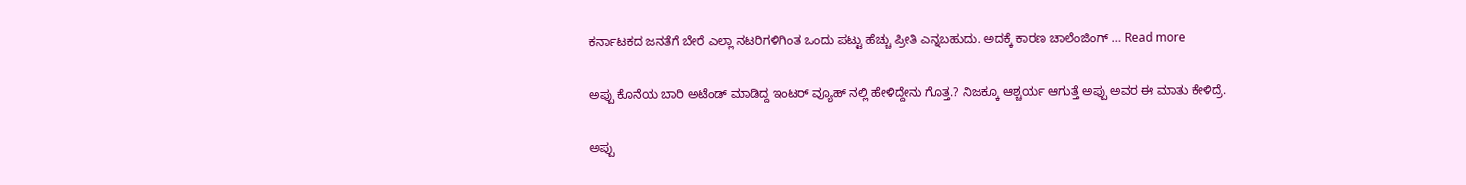ಕರ್ನಾಟಕದ ಜನತೆಗೆ ಬೇರೆ ಎಲ್ಲಾ ನಟರಿಗಳಿಗಿಂತ ಒಂದು ಪಟ್ಟು ಹೆಚ್ಚು ಪ್ರೀತಿ ಎನ್ನಬಹುದು. ಅದಕ್ಕೆ ಕಾರಣ ಚಾಲೆಂಜಿಂಗ್ … Read more

ಅಪ್ಪು ಕೊನೆಯ ಬಾರಿ ಅಟೆಂಡ್ ಮಾಡಿದ್ದ ಇಂಟರ್ ವ್ಯೂಹ್ ನಲ್ಲಿ ಹೇಳಿದ್ದೇನು ಗೊತ್ತ.? ನಿಜಕ್ಕೂ ಆಶ್ಚರ್ಯ ಆಗುತ್ತೆ ಅಪ್ಪು ಅವರ ಈ ಮಾತು ಕೇಳಿದ್ರೆ.

ಅಪ್ಪು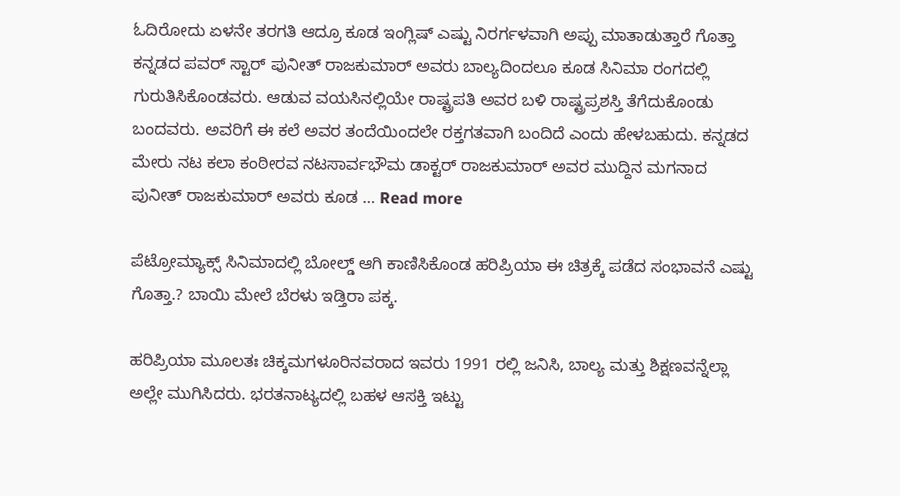ಓದಿರೋದು ಏಳನೇ ತರಗತಿ ಆದ್ರೂ ಕೂಡ ಇಂಗ್ಲಿಷ್ ಎಷ್ಟು ನಿರರ್ಗಳವಾಗಿ ಅಪ್ಪು ಮಾತಾಡುತ್ತಾರೆ ಗೊತ್ತಾ ಕನ್ನಡದ ಪವರ್ ಸ್ಟಾರ್ ಪುನೀತ್ ರಾಜಕುಮಾರ್ ಅವರು ಬಾಲ್ಯದಿಂದಲೂ ಕೂಡ ಸಿನಿಮಾ ರಂಗದಲ್ಲಿ ಗುರುತಿಸಿಕೊಂಡವರು. ಆಡುವ ವಯಸಿನಲ್ಲಿಯೇ ರಾಷ್ಟ್ರಪತಿ ಅವರ ಬಳಿ ರಾಷ್ಟ್ರಪ್ರಶಸ್ತಿ ತೆಗೆದುಕೊಂಡು ಬಂದವರು. ಅವರಿಗೆ ಈ ಕಲೆ ಅವರ ತಂದೆಯಿಂದಲೇ ರಕ್ತಗತವಾಗಿ ಬಂದಿದೆ ಎಂದು ಹೇಳಬಹುದು. ಕನ್ನಡದ ಮೇರು ನಟ ಕಲಾ ಕಂಠೀರವ ನಟಸಾರ್ವಭೌಮ ಡಾಕ್ಟರ್ ರಾಜಕುಮಾರ್ ಅವರ ಮುದ್ದಿನ ಮಗನಾದ ಪುನೀತ್ ರಾಜಕುಮಾರ್ ಅವರು ಕೂಡ … Read more

ಪೆಟ್ರೋಮ್ಯಾಕ್ಸ್ ಸಿನಿಮಾದಲ್ಲಿ ಬೋಲ್ಡ್ ಆಗಿ ಕಾಣಿಸಿಕೊಂಡ ಹರಿಪ್ರಿಯಾ ಈ ಚಿತ್ರಕ್ಕೆ ಪಡೆದ ಸಂಭಾವನೆ ಎಷ್ಟು ಗೊತ್ತಾ.? ಬಾಯಿ ಮೇಲೆ ಬೆರಳು ಇಡ್ತಿರಾ ಪಕ್ಕ.

ಹರಿಪ್ರಿಯಾ ಮೂಲತಃ ಚಿಕ್ಕಮಗಳೂರಿನವರಾದ ಇವರು 1991 ರಲ್ಲಿ ಜನಿಸಿ, ಬಾಲ್ಯ ಮತ್ತು ಶಿಕ್ಷಣವನ್ನೆಲ್ಲಾ ಅಲ್ಲೇ ಮುಗಿಸಿದರು. ಭರತನಾಟ್ಯದಲ್ಲಿ ಬಹಳ ಆಸಕ್ತಿ ಇಟ್ಟು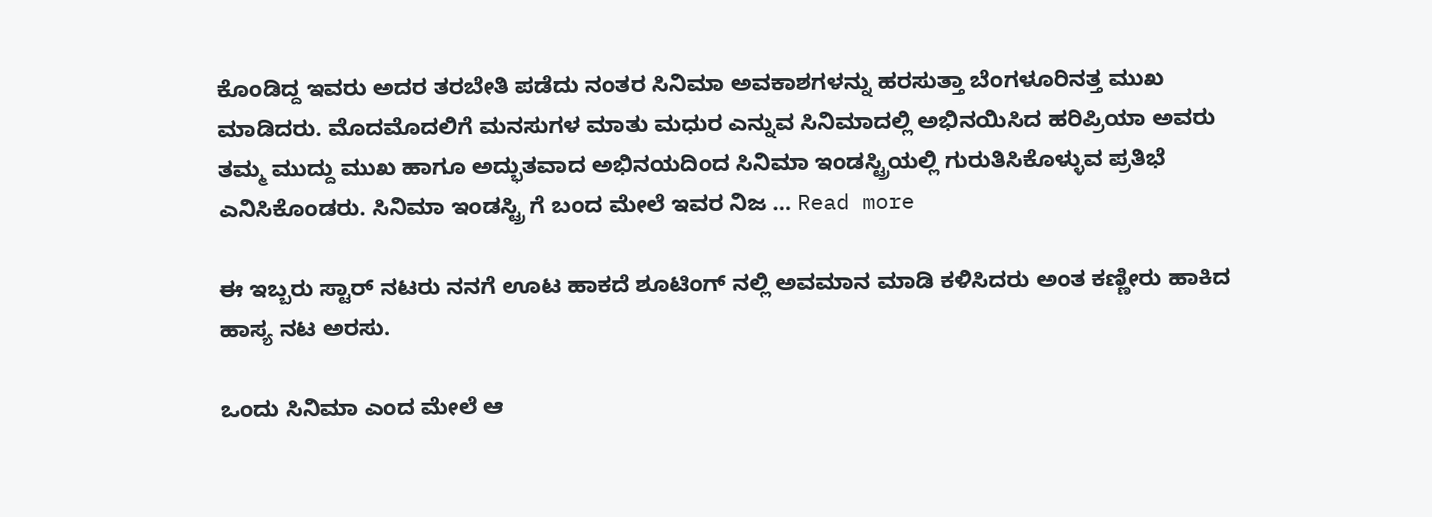ಕೊಂಡಿದ್ದ ಇವರು ಅದರ ತರಬೇತಿ ಪಡೆದು ನಂತರ ಸಿನಿಮಾ ಅವಕಾಶಗಳನ್ನು ಹರಸುತ್ತಾ ಬೆಂಗಳೂರಿನತ್ತ ಮುಖ ಮಾಡಿದರು. ಮೊದಮೊದಲಿಗೆ ಮನಸುಗಳ ಮಾತು ಮಧುರ ಎನ್ನುವ ಸಿನಿಮಾದಲ್ಲಿ ಅಭಿನಯಿಸಿದ ಹರಿಪ್ರಿಯಾ ಅವರು ತಮ್ಮ ಮುದ್ದು ಮುಖ ಹಾಗೂ ಅದ್ಭುತವಾದ ಅಭಿನಯದಿಂದ ಸಿನಿಮಾ ಇಂಡಸ್ಟ್ರಿಯಲ್ಲಿ ಗುರುತಿಸಿಕೊಳ್ಳುವ ಪ್ರತಿಭೆ ಎನಿಸಿಕೊಂಡರು. ಸಿನಿಮಾ ಇಂಡಸ್ಟ್ರಿ ಗೆ ಬಂದ ಮೇಲೆ ಇವರ ನಿಜ … Read more

ಈ ಇಬ್ಬರು ಸ್ಟಾರ್ ನಟರು ನನಗೆ ಊಟ ಹಾಕದೆ ಶೂಟಿಂಗ್ ನಲ್ಲಿ ಅವಮಾನ ಮಾಡಿ ಕಳಿಸಿದರು ಅಂತ ಕಣ್ಣೀರು ಹಾಕಿದ ಹಾಸ್ಯ ನಟ ಅರಸು.

ಒಂದು ಸಿನಿಮಾ ಎಂದ ಮೇಲೆ ಆ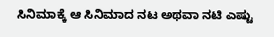ಸಿನಿಮಾಕ್ಕೆ ಆ ಸಿನಿಮಾದ ನಟ ಅಥವಾ ನಟಿ ಎಷ್ಟು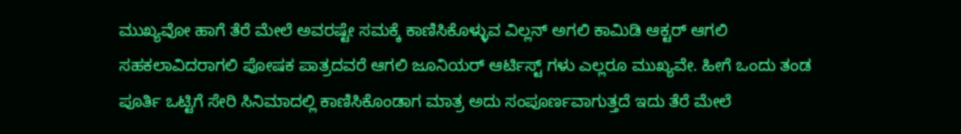ಮುಖ್ಯವೋ ಹಾಗೆ ತೆರೆ ಮೇಲೆ ಅವರಷ್ಟೇ ಸಮಕ್ಕೆ ಕಾಣಿಸಿಕೊಳ್ಳುವ ವಿಲ್ಲನ್ ಅಗಲಿ ಕಾಮಿಡಿ ಆಕ್ಟರ್ ಆಗಲಿ ಸಹಕಲಾವಿದರಾಗಲಿ ಪೋಷಕ ಪಾತ್ರದವರೆ ಆಗಲಿ ಜೂನಿಯರ್ ಆರ್ಟಿಸ್ಟ್ ಗಳು ಎಲ್ಲರೂ ಮುಖ್ಯವೇ. ಹೀಗೆ ಒಂದು ತಂಡ ಪೂರ್ತಿ ಒಟ್ಟಿಗೆ ಸೇರಿ ಸಿನಿಮಾದಲ್ಲಿ ಕಾಣಿಸಿಕೊಂಡಾಗ ಮಾತ್ರ ಅದು ಸಂಪೂರ್ಣವಾಗುತ್ತದೆ ಇದು ತೆರೆ ಮೇಲೆ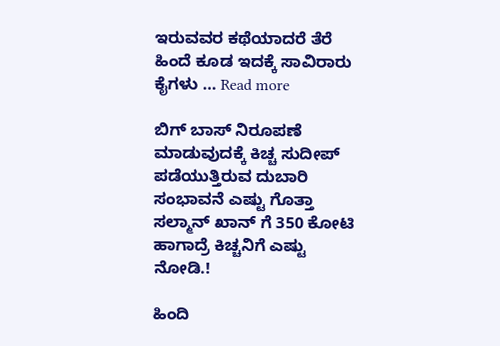ಇರುವವರ ಕಥೆಯಾದರೆ ತೆರೆ ಹಿಂದೆ ಕೂಡ ಇದಕ್ಕೆ ಸಾವಿರಾರು ಕೈಗಳು … Read more

ಬಿಗ್ ಬಾಸ್ ನಿರೂಪಣೆ ಮಾಡುವುದಕ್ಕೆ ಕಿಚ್ಚ ಸುದೀಪ್ ಪಡೆಯುತ್ತಿರುವ ದುಬಾರಿ ಸಂಭಾವನೆ ಎಷ್ಟು ಗೊತ್ತಾ ಸಲ್ಮಾನ್ ಖಾನ್ ಗೆ 350 ಕೋಟಿ ಹಾಗಾದ್ರೆ ಕಿಚ್ಚನಿಗೆ ಎಷ್ಟು ನೋಡಿ.!

ಹಿಂದಿ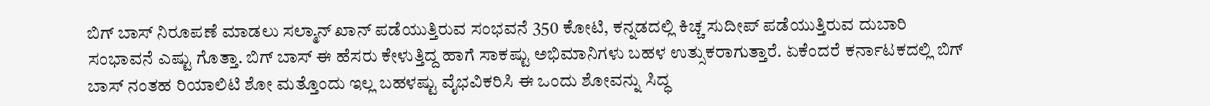ಬಿಗ್ ಬಾಸ್ ನಿರೂಪಣೆ ಮಾಡಲು ಸಲ್ಮಾನ್ ಖಾನ್ ಪಡೆಯುತ್ತಿರುವ ಸಂಭವನೆ 350 ಕೋಟಿ, ಕನ್ನಡದಲ್ಲಿ ಕಿಚ್ಚ ಸುದೀಪ್ ಪಡೆಯುತ್ತಿರುವ ದುಬಾರಿ ಸಂಭಾವನೆ ಎಷ್ಟು ಗೊತ್ತಾ. ಬಿಗ್ ಬಾಸ್ ಈ ಹೆಸರು ಕೇಳುತ್ತಿದ್ದ ಹಾಗೆ ಸಾಕಷ್ಟು ಅಭಿಮಾನಿಗಳು ಬಹಳ ಉತ್ಸುಕರಾಗುತ್ತಾರೆ. ಏಕೆಂದರೆ ಕರ್ನಾಟಕದಲ್ಲಿ ಬಿಗ್ ಬಾಸ್ ನಂತಹ ರಿಯಾಲಿಟಿ ಶೋ ಮತ್ತೊಂದು ಇಲ್ಲ ಬಹಳಷ್ಟು ವೈಭವಿಕರಿಸಿ ಈ ಒಂದು ಶೋವನ್ನು ಸಿದ್ಧ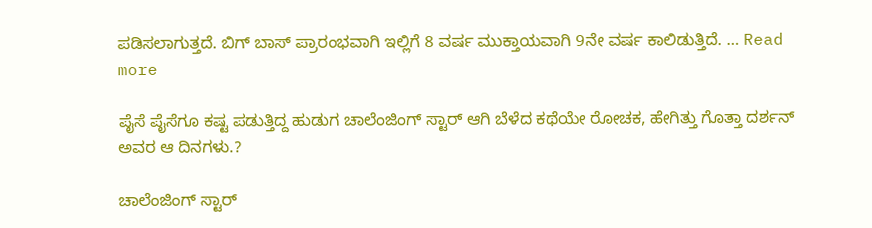ಪಡಿಸಲಾಗುತ್ತದೆ. ಬಿಗ್ ಬಾಸ್ ಪ್ರಾರಂಭವಾಗಿ ಇಲ್ಲಿಗೆ 8 ವರ್ಷ ಮುಕ್ತಾಯವಾಗಿ 9ನೇ ವರ್ಷ ಕಾಲಿಡುತ್ತಿದೆ. … Read more

ಪೈಸೆ ಪೈಸೆಗೂ ಕಷ್ಟ ಪಡುತ್ತಿದ್ದ ಹುಡುಗ ಚಾಲೆಂಜಿಂಗ್ ಸ್ಟಾರ್ ಆಗಿ ಬೆಳೆದ ಕಥೆಯೇ ರೋಚಕ, ಹೇಗಿತ್ತು ಗೊತ್ತಾ ದರ್ಶನ್ ಅವರ ಆ ದಿನಗಳು.?

ಚಾಲೆಂಜಿಂಗ್ ಸ್ಟಾರ್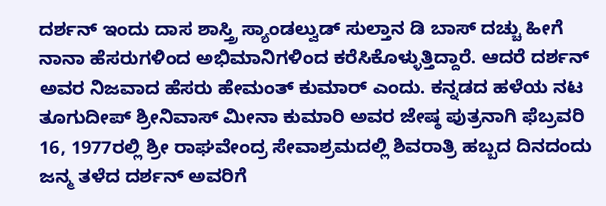ದರ್ಶನ್ ಇಂದು ದಾಸ ಶಾಸ್ತ್ರಿ ಸ್ಯಾಂಡಲ್ವುಡ್ ಸುಲ್ತಾನ ಡಿ ಬಾಸ್ ದಚ್ಚು ಹೀಗೆ ನಾನಾ ಹೆಸರುಗಳಿಂದ ಅಭಿಮಾನಿಗಳಿಂದ ಕರೆಸಿಕೊಳ್ಳುತ್ತಿದ್ದಾರೆ. ಆದರೆ ದರ್ಶನ್ ಅವರ ನಿಜವಾದ ಹೆಸರು ಹೇಮಂತ್ ಕುಮಾರ್ ಎಂದು. ಕನ್ನಡದ ಹಳೆಯ ನಟ ತೂಗುದೀಪ್ ಶ್ರೀನಿವಾಸ್ ಮೀನಾ ಕುಮಾರಿ ಅವರ ಜೇಷ್ಠ ಪುತ್ರನಾಗಿ ಫೆಬ್ರವರಿ 16, 1977ರಲ್ಲಿ ಶ್ರೀ ರಾಘವೇಂದ್ರ ಸೇವಾಶ್ರಮದಲ್ಲಿ ಶಿವರಾತ್ರಿ ಹಬ್ಬದ ದಿನದಂದು ಜನ್ಮ ತಳೆದ ದರ್ಶನ್ ಅವರಿಗೆ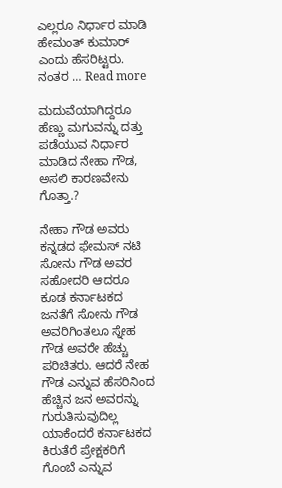ಎಲ್ಲರೂ ನಿರ್ಧಾರ ಮಾಡಿ ಹೇಮಂತ್ ಕುಮಾರ್ ಎಂದು ಹೆಸರಿಟ್ಟರು. ನಂತರ … Read more

ಮದುವೆಯಾಗಿದ್ದರೂ ಹೆಣ್ಣು ಮಗುವನ್ನು ದತ್ತು ಪಡೆಯುವ ನಿರ್ಧಾರ ಮಾಡಿದ ನೇಹಾ ಗೌಡ, ಅಸಲಿ ಕಾರಣವೇನು ಗೊತ್ತಾ.?

ನೇಹಾ ಗೌಡ ಅವರು ಕನ್ನಡದ ಫೇಮಸ್ ನಟಿ ಸೋನು ಗೌಡ ಅವರ ಸಹೋದರಿ ಆದರೂ ಕೂಡ ಕರ್ನಾಟಕದ ಜನತೆಗೆ ಸೋನು ಗೌಡ ಅವರಿಗಿಂತಲೂ ಸ್ನೇಹ ಗೌಡ ಅವರೇ ಹೆಚ್ಚು ಪರಿಚಿತರು. ಆದರೆ ನೇಹ ಗೌಡ ಎನ್ನುವ ಹೆಸರಿನಿಂದ ಹೆಚ್ಚಿನ ಜನ ಅವರನ್ನು ಗುರುತಿಸುವುದಿಲ್ಲ ಯಾಕೆಂದರೆ ಕರ್ನಾಟಕದ ಕಿರುತೆರೆ ಪ್ರೇಕ್ಷಕರಿಗೆ ಗೊಂಬೆ ಎನ್ನುವ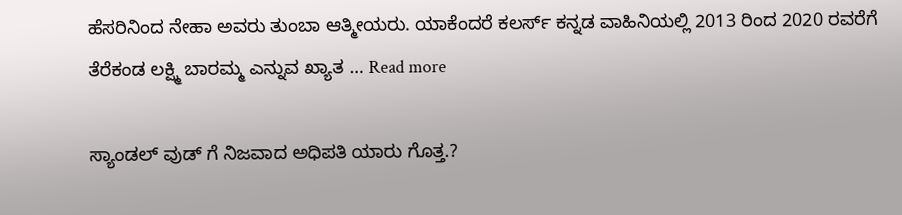ಹೆಸರಿನಿಂದ ನೇಹಾ ಅವರು ತುಂಬಾ ಆತ್ಮೀಯರು. ಯಾಕೆಂದರೆ ಕಲರ್ಸ್ ಕನ್ನಡ ವಾಹಿನಿಯಲ್ಲಿ 2013 ರಿಂದ 2020 ರವರೆಗೆ ತೆರೆಕಂಡ ಲಕ್ಷ್ಮಿ ಬಾರಮ್ಮ ಎನ್ನುವ ಖ್ಯಾತ … Read more

ಸ್ಯಾಂಡಲ್ ವುಡ್ ಗೆ ನಿಜವಾದ ಅಧಿಪತಿ ಯಾರು ಗೊತ್ತ.?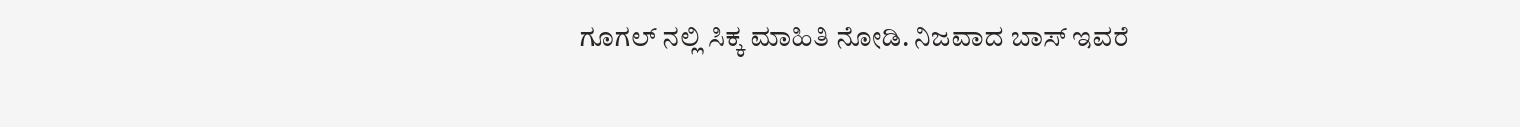ಗೂಗಲ್ ನಲ್ಲಿ ಸಿಕ್ಕ ಮಾಹಿತಿ ನೋಡಿ. ನಿಜವಾದ ಬಾಸ್ ಇವರೆ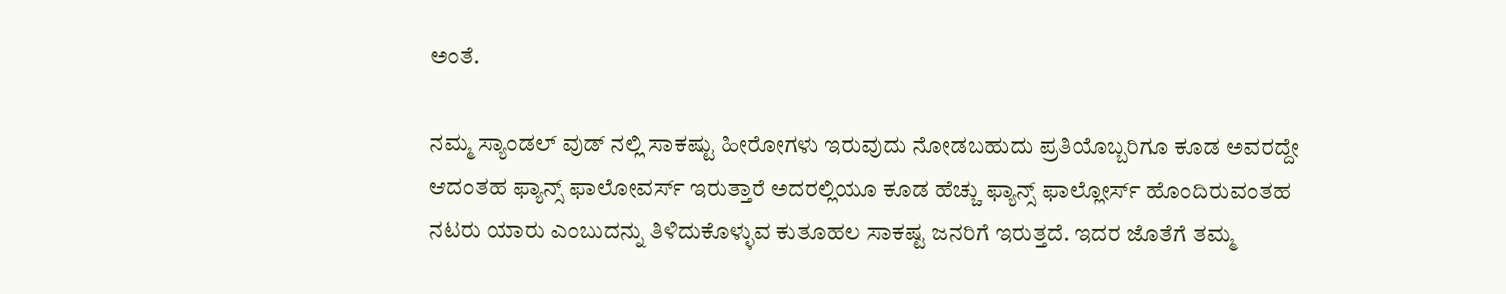ಅಂತೆ.

ನಮ್ಮ ಸ್ಯಾಂಡಲ್ ವುಡ್ ನಲ್ಲಿ ಸಾಕಷ್ಟು ಹೀರೋಗಳು ಇರುವುದು ನೋಡಬಹುದು ಪ್ರತಿಯೊಬ್ಬರಿಗೂ ಕೂಡ ಅವರದ್ದೇ ಆದಂತಹ ಫ್ಯಾನ್ಸ್ ಫಾಲೋವರ್ಸ್ ಇರುತ್ತಾರೆ ಅದರಲ್ಲಿಯೂ ಕೂಡ ಹೆಚ್ಚು ಫ್ಯಾನ್ಸ್ ಫಾಲ್ಲೋರ್ಸ್ ಹೊಂದಿರುವಂತಹ ನಟರು ಯಾರು ಎಂಬುದನ್ನು ತಿಳಿದುಕೊಳ್ಳುವ ಕುತೂಹಲ ಸಾಕಷ್ಟ ಜನರಿಗೆ ಇರುತ್ತದೆ. ಇದರ ಜೊತೆಗೆ ತಮ್ಮ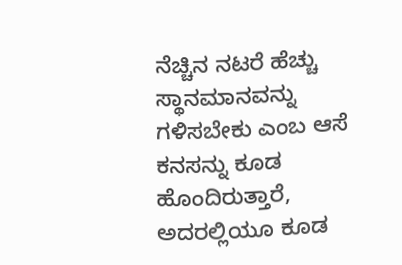ನೆಚ್ಚಿನ ನಟರೆ ಹೆಚ್ಚು ಸ್ಥಾನಮಾನವನ್ನು ಗಳಿಸಬೇಕು ಎಂಬ ಆಸೆ ಕನಸನ್ನು ಕೂಡ ಹೊಂದಿರುತ್ತಾರೆ, ಅದರಲ್ಲಿಯೂ ಕೂಡ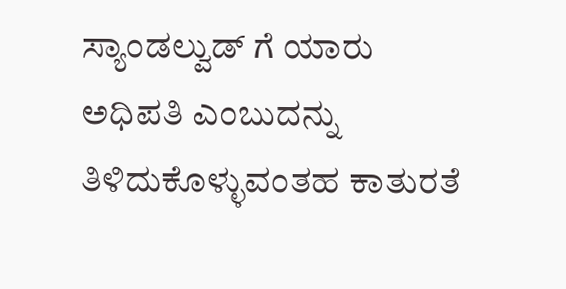ಸ್ಯಾಂಡಲ್ವುಡ್ ಗೆ ಯಾರು ಅಧಿಪತಿ ಎಂಬುದನ್ನು ತಿಳಿದುಕೊಳ್ಳುವಂತಹ ಕಾತುರತೆ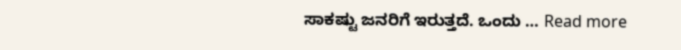ಸಾಕಷ್ಟು ಜನರಿಗೆ ಇರುತ್ತದೆ. ಒಂದು … Read more